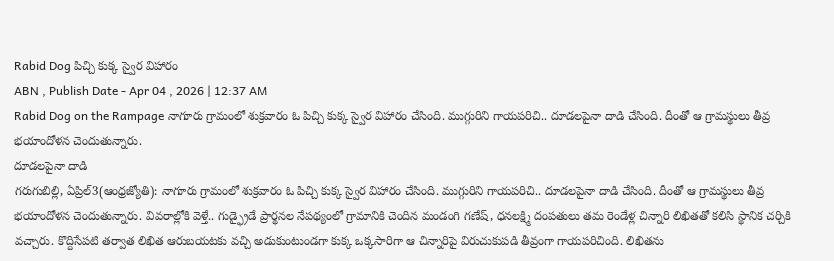Rabid Dog పిచ్చి కుక్క స్వైర విహారం
ABN , Publish Date - Apr 04 , 2026 | 12:37 AM
Rabid Dog on the Rampage నాగూరు గ్రామంలో శుక్రవారం ఓ పిచ్చి కుక్క స్వైర విహారం చేసింది. ముగ్గురిని గాయపరిచి.. దూడలపైనా దాడి చేసింది. దీంతో ఆ గ్రామస్థులు తీవ్ర భయాందోళన చెందుతున్నారు.
దూడలపైనా దాడి
గరుగుబిల్లి, ఏప్రిల్3(ఆంధ్రజ్యోతి): నాగూరు గ్రామంలో శుక్రవారం ఓ పిచ్చి కుక్క స్వైర విహారం చేసింది. ముగ్గురిని గాయపరిచి.. దూడలపైనా దాడి చేసింది. దీంతో ఆ గ్రామస్థులు తీవ్ర భయాందోళన చెందుతున్నారు. వివరాల్లోకి వెళ్తే.. గుడ్ఫ్రైడే ప్రార్థనల నేపథ్యంలో గ్రామానికి చెందిన మండంగి గణేష్, ధనలక్ష్మి దంపతులు తమ రెండేళ్ల చిన్నారి లిఖితతో కలిసి స్థానిక చర్చికి వచ్చారు. కొద్దిసేపటి తర్వాత లిఖిత ఆరుబయటకు వచ్చి అడుకుంటుండగా కుక్క ఒక్కసారిగా ఆ చిన్నారిపై విరుచుకుపడి తీవ్రంగా గాయపరిచింది. లిఖితను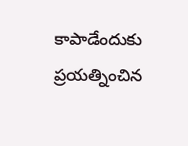కాపాడేందుకు ప్రయత్నించిన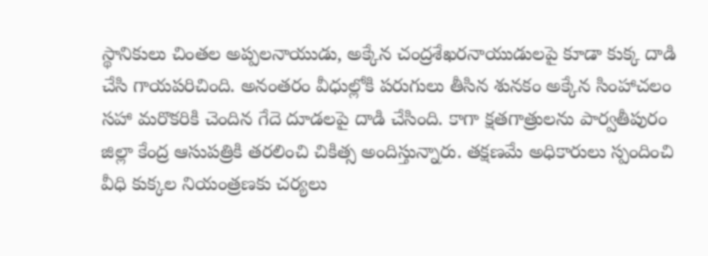స్థానికులు చింతల అప్పలనాయుడు, అక్కేన చంద్రశేఖరనాయుడులపై కూడా కుక్క దాడి చేసి గాయపరిచింది. అనంతరం వీధుల్లోకి పరుగులు తీసిన శునకం అక్కేన సింహాచలం సహా మరొకరికి చెందిన గేదె దూడలపై దాడి చేసింది. కాగా క్షతగాత్రులను పార్వతీపురం జిల్లా కేంద్ర ఆసుపత్రికి తరలించి చికిత్స అందిస్తున్నారు. తక్షణమే అధికారులు స్పందించి వీధి కుక్కల నియంత్రణకు చర్యలు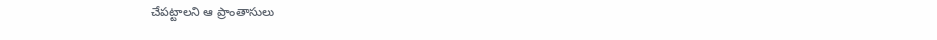చేపట్టాలని ఆ ప్రాంతాసులు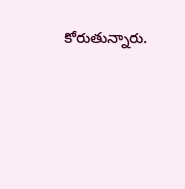కోరుతున్నారు.